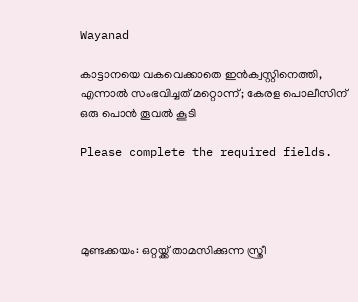Wayanad

കാട്ടാനയെ വകവെക്കാതെ ഇൻക്വസ്റ്റിനെത്തി, എന്നാൽ സംഭവിച്ചത് മറ്റൊന്ന്; കേരള പൊലീസിന് ഒരു പൊൻ തൂവൽ കൂടി

Please complete the required fields.




മുണ്ടക്കയം: ഒറ്റയ്ക്ക് താമസിക്കുന്ന സ്ത്രീ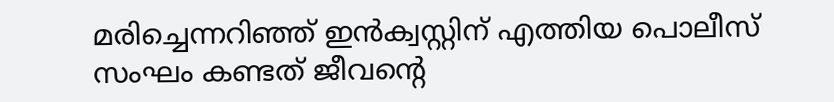മരിച്ചെന്നറിഞ്ഞ് ഇന്‍ക്വസ്റ്റിന് എത്തിയ പൊലീസ് സംഘം കണ്ടത് ജീവന്റെ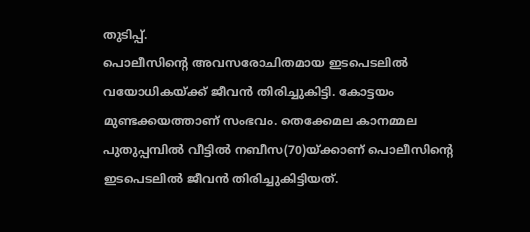തുടിപ്പ്.
പൊലീസിന്റെ അവസരോചിതമായ ഇടപെടലില്‍ വയോധികയ്ക്ക് ജീവന്‍ തിരിച്ചുകിട്ടി. കോട്ടയം മുണ്ടക്കയത്താണ് സംഭവം. തെക്കേമല കാനമ്മല പുതുപ്പമ്പില്‍ വീട്ടില്‍ നബീസ(70)യ്ക്കാണ് പൊലീസിന്റെ ഇടപെടലില്‍ ജീവന്‍ തിരിച്ചുകിട്ടിയത്.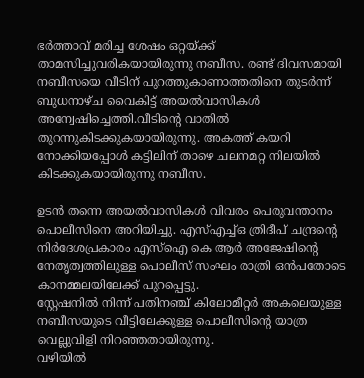ഭര്‍ത്താവ് മരിച്ച ശേഷം ഒറ്റയ്ക്ക് താമസിച്ചുവരികയായിരുന്നു നബീസ. രണ്ട് ദിവസമായി നബീസയെ വീടിന് പുറത്തുകാണാത്തതിനെ തുടര്‍ന്ന് ബുധനാഴ്ച വൈകിട്ട് അയല്‍വാസികള്‍ അന്വേഷിച്ചെത്തി.വീടിന്റെ വാതില്‍ തുറന്നുകിടക്കുകയായിരുന്നു. അകത്ത് കയറി നോക്കിയപ്പോള്‍ കട്ടിലിന് താഴെ ചലനമറ്റ നിലയില്‍ കിടക്കുകയായിരുന്നു നബീസ.

ഉടന്‍ തന്നെ അയല്‍വാസികള്‍ വിവരം പെരുവന്താനം പൊലീസിനെ അറിയിച്ചു. എസ്എച്ച്ഒ ത്രിദീപ് ചന്ദ്രന്റെ നിര്‍ദേശപ്രകാരം എസ്‌ഐ കെ ആര്‍ അജേഷിന്റെ നേതൃത്വത്തിലുള്ള പൊലീസ് സംഘം രാത്രി ഒന്‍പതോടെ കാനമ്മലയിലേക്ക് പുറപ്പെട്ടു.
സ്റ്റേഷനില്‍ നിന്ന് പതിനഞ്ച് കിലോമീറ്റര്‍ അകലെയുള്ള നബീസയുടെ വീട്ടിലേക്കുള്ള പൊലീസിന്റെ യാത്ര വെല്ലുവിളി നിറഞ്ഞതായിരുന്നു.
വഴിയില്‍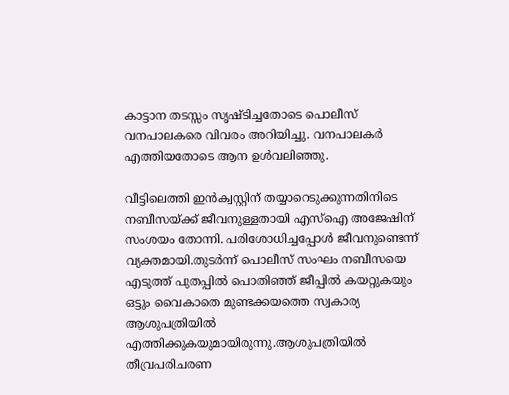കാട്ടാന തടസ്സം സൃഷ്ടിച്ചതോടെ പൊലീസ് വനപാലകരെ വിവരം അറിയിച്ചു. വനപാലകര്‍ എത്തിയതോടെ ആന ഉള്‍വലിഞ്ഞു.

വീട്ടിലെത്തി ഇന്‍ക്വസ്റ്റിന് തയ്യാറെടുക്കുന്നതിനിടെ നബീസയ്ക്ക് ജീവനുള്ളതായി എസ്‌ഐ അജേഷിന് സംശയം തോന്നി. പരിശോധിച്ചപ്പോള്‍ ജീവനുണ്ടെന്ന് വ്യക്തമായി.തുടര്‍ന്ന് പൊലീസ് സംഘം നബീസയെ എടുത്ത് പുതപ്പില്‍ പൊതിഞ്ഞ് ജീപ്പില്‍ കയറ്റുകയും ഒട്ടും വൈകാതെ മുണ്ടക്കയത്തെ സ്വകാര്യ ആശുപത്രിയില്‍ എത്തിക്കുകയുമായിരുന്നു.ആശുപത്രിയില്‍ തീവ്രപരിചരണ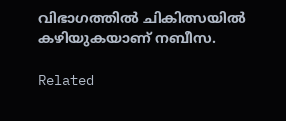വിഭാഗത്തില്‍ ചികിത്സയില്‍ കഴിയുകയാണ് നബീസ.

Related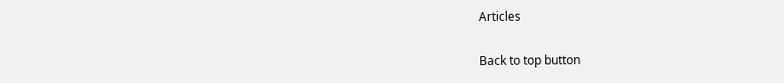Articles

Back to top button